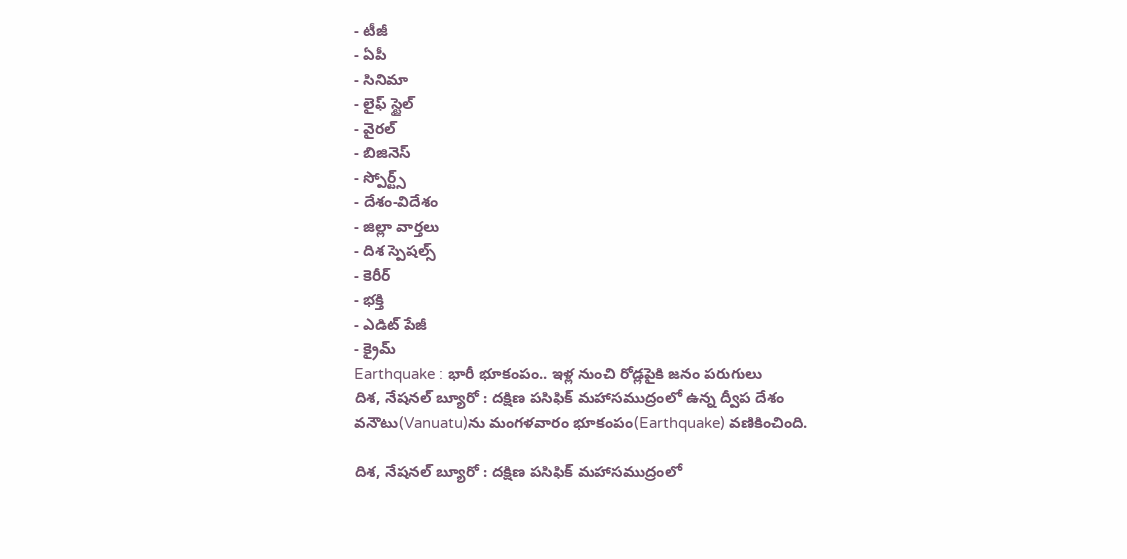- టీజీ
- ఏపీ
- సినిమా
- లైఫ్ స్టైల్
- వైరల్
- బిజినెస్
- స్పోర్ట్స్
- దేశం-విదేశం
- జిల్లా వార్తలు
- దిశ స్పెషల్స్
- కెరీర్
- భక్తి
- ఎడిట్ పేజీ
- క్రైమ్
Earthquake : భారీ భూకంపం.. ఇళ్ల నుంచి రోడ్లపైకి జనం పరుగులు
దిశ, నేషనల్ బ్యూరో : దక్షిణ పసిఫిక్ మహాసముద్రంలో ఉన్న ద్వీప దేశం వనౌటు(Vanuatu)ను మంగళవారం భూకంపం(Earthquake) వణికించింది.

దిశ, నేషనల్ బ్యూరో : దక్షిణ పసిఫిక్ మహాసముద్రంలో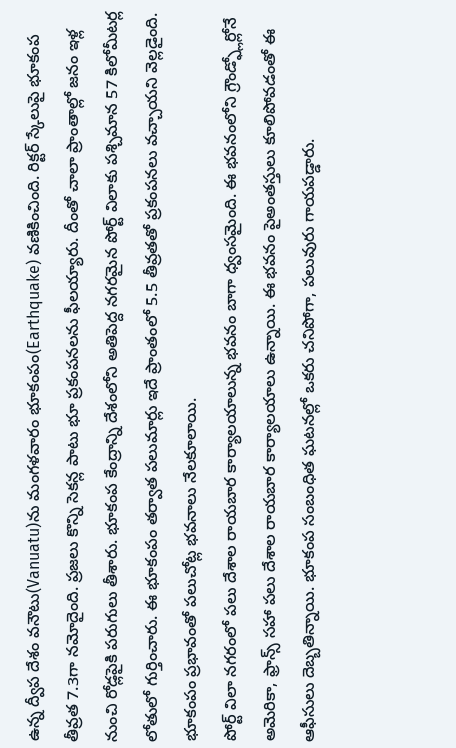ఉన్న ద్వీప దేశం వనౌటు(Vanuatu)ను మంగళవారం భూకంపం(Earthquake) వణికించింది. రిక్టర్ స్కేలుపై భూకంప తీవ్రత 7.3గా నమోదైంది. ప్రజలు కొన్ని సెకన్ల పాటు భూ ప్రకంపనలను ఫీలయ్యారు. దీంతో చాలా ప్రాంతాల్లో జనం ఇళ్ల నుంచి రోడ్లపైకి పరుగులు తీశారు. భూకంప కేంద్రాన్ని దేశంలోని అతిపెద్ద నగరమైన పోర్ట్ విలాకు పశ్చిమాన 57 కిలోమీటర్ల లోతులో గుర్తించారు. ఈ భూకంపం తర్వాత పలుమార్లు ఇదే ప్రాంతంలో 5.5 తీవ్రతతో ప్రకంపనలు వచ్చాయని వెల్లడైంది. భూకంపం ప్రభావంతో పలుచోట్ల భవనాలు నేలకూలాయి.
పోర్ట్ విలా నగరంలో పలు దేశాల రాయబార కార్యాలయాలున్న భవనం బాగా ధ్వంసమైంది. ఈ భవనంలోని గ్రౌండ్ఫ్లోర్లోనే అమెరికా, ఫ్రాన్స్ సహా పలు దేశాల రాయబార కార్యాలయాలు ఉన్నాయి. ఈ భవనం పైఅంతస్తులు కూలిపోవడంతో ఈ ఆఫీసులు దెబ్బతిన్నాయి. భూకంప సంబంధిత ఘటనల్లో ఒకరు చనిపోగా, పలువురు గాయపడ్డారు.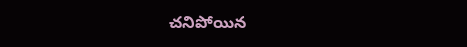చనిపోయిన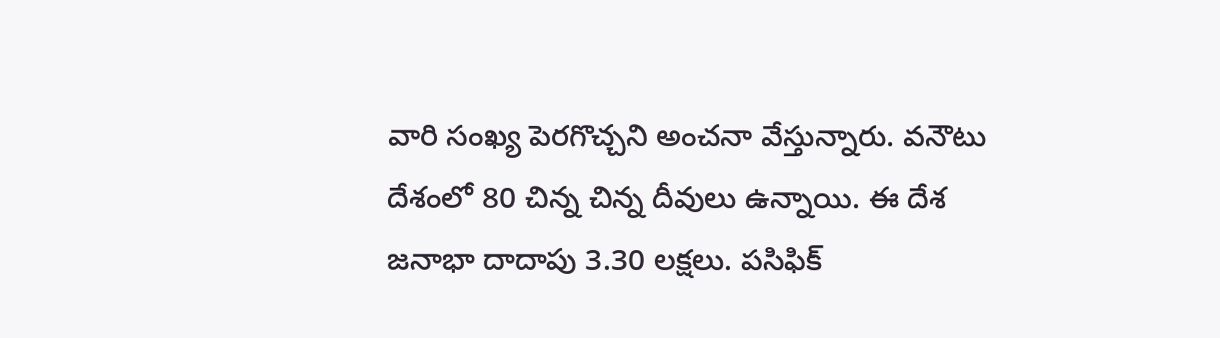వారి సంఖ్య పెరగొచ్చని అంచనా వేస్తున్నారు. వనౌటు దేశంలో 80 చిన్న చిన్న దీవులు ఉన్నాయి. ఈ దేశ జనాభా దాదాపు 3.30 లక్షలు. పసిఫిక్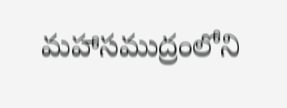మహాసముద్రంలోని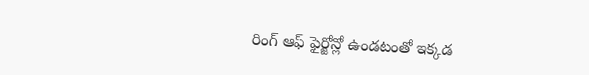రింగ్ ఆఫ్ ఫైర్జోన్లో ఉండటంతో ఇక్కడ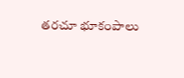తరచూ భూకంపాలు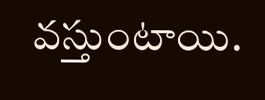వస్తుంటాయి.